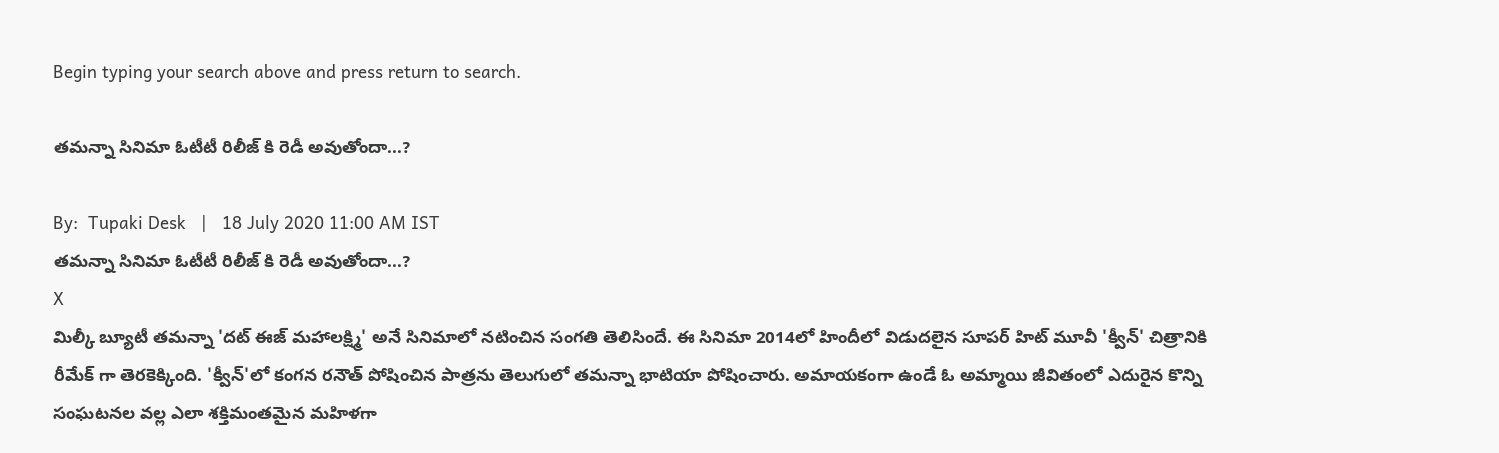Begin typing your search above and press return to search.

తమన్నా సినిమా ఓటీటీ రిలీజ్ కి రెడీ అవుతోందా...?

By:  Tupaki Desk   |   18 July 2020 11:00 AM IST
తమన్నా సినిమా ఓటీటీ రిలీజ్ కి రెడీ అవుతోందా...?
X
మిల్కీ బ్యూటీ తమన్నా 'దట్‌ ఈజ్‌ మహాలక్ష్మి' అనే సినిమాలో నటించిన సంగతి తెలిసిందే. ఈ సినిమా 2014లో హిందీలో విడుదలైన సూపర్ హిట్ మూవీ 'క్వీన్' చిత్రానికి రీమేక్ గా తెరకెక్కింది. 'క్వీన్'లో కంగన రనౌత్ పోషించిన పాత్రను తెలుగులో తమన్నా భాటియా పోషించారు. అమాయ‌కంగా ఉండే ఓ అమ్మాయి జీవితంలో ఎదురైన కొన్ని సంఘ‌ట‌న‌ల వ‌ల్ల ఎలా శ‌క్తిమంత‌మైన మ‌హిళగా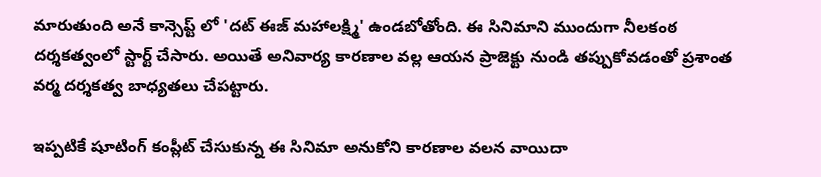మారుతుంది అనే కాన్సెప్ట్ లో 'ద‌ట్ ఈజ్ మ‌హాల‌క్ష్మి' ఉండబోతోంది. ఈ సినిమాని ముందుగా నీలకంఠ దర్శకత్వంలో స్టార్ట్ చేసారు. అయితే అనివార్య కారణాల వల్ల ఆయన ప్రాజెక్టు నుండి తప్పుకోవడంతో ప్రశాంత వర్మ దర్శకత్వ బాధ్యతలు చేపట్టారు.

ఇప్పటికే షూటింగ్ కంప్లీట్ చేసుకున్న ఈ సినిమా అనుకోని కారణాల వలన వాయిదా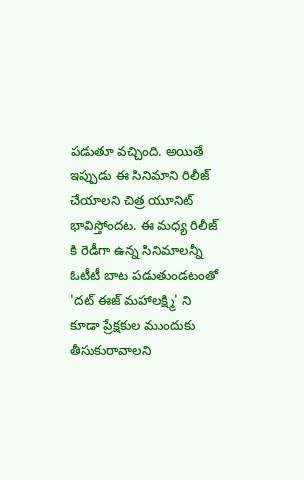పడుతూ వచ్చింది. అయితే ఇప్పుడు ఈ సినిమాని రిలీజ్ చేయాలని చిత్ర యూనిట్ భావిస్తోందట. ఈ మధ్య రిలీజ్ కి రెడీగా ఉన్న సినిమాలన్నీ ఓటీటీ బాట పడుతుండటంతో 'ద‌ట్ ఈజ్ మ‌హాల‌క్ష్మి' ని కూడా ప్రేక్షకుల ముందుకు తీసుకురావాలని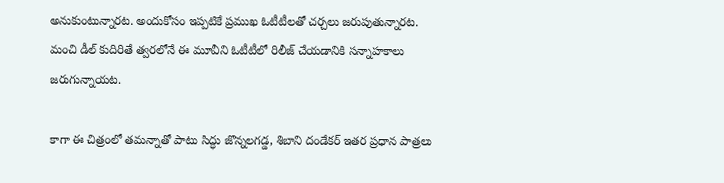అనుకుంటున్నారట. అందుకోసం ఇప్పటికే ప్రముఖ ఓటీటీలతో చర్చలు జరుపుతున్నారట. మంచి డీల్ కుదిరితే త్వరలోనే ఈ మూవీని ఓటీటీలో రిలీజ్ చేయడానికి సన్నాహకాలు జరుగున్నాయట.

కాగా ఈ చిత్రంలో తమన్నాతో పాటు సిద్ధు జొన్నలగడ్డ, శిబాని దండేకర్ ఇతర ప్రధాన పాత్రలు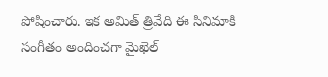పోషించారు. ఇక అమిత్ త్రివేది ఈ సినిమాకి సంగీతం అందించగా మైఖెల్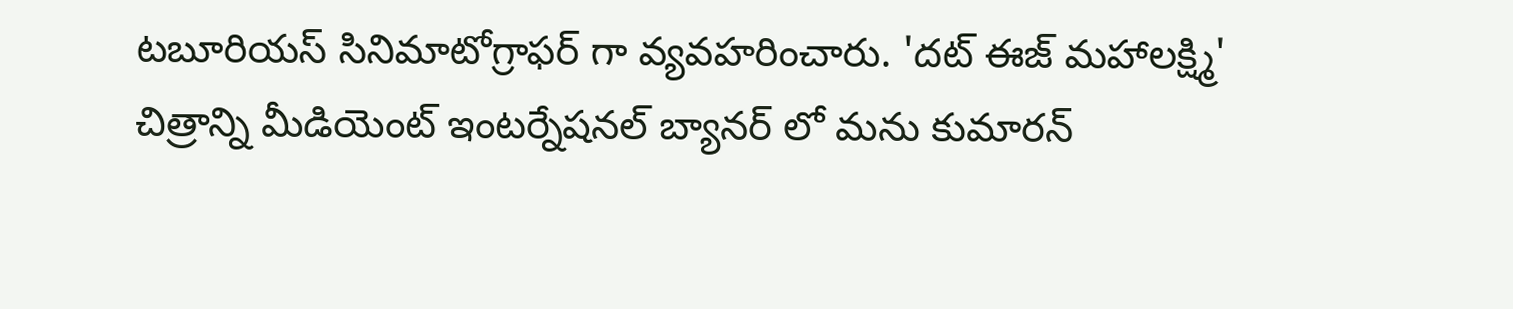ట‌బూరియ‌స్ సినిమాటోగ్రాఫర్ గా వ్యవహరించారు. 'దట్‌ ఈజ్‌ మహాలక్ష్మి' చిత్రాన్ని మీడియెంట్ ఇంట‌ర్నేష‌న‌ల్ బ్యాన‌ర్‌ లో మ‌ను కుమారన్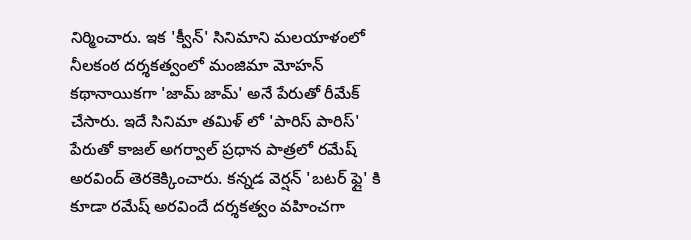నిర్మించారు. ఇక 'క్వీన్' సినిమాని మలయాళంలో నీలకంఠ దర్శకత్వంలో మంజిమా మోహన్ కథానాయికగా 'జామ్ జామ్' అనే పేరుతో రీమేక్ చేసారు. ఇదే సినిమా తమిళ్ లో 'పారిస్ పారిస్' పేరుతో కాజల్ అగర్వాల్ ప్రధాన పాత్రలో రమేష్ అరవింద్ తెరకెక్కించారు. కన్నడ వెర్షన్‌‌ 'బటర్ ఫ్లై' కి కూడా రమేష్ అరవిందే దర్శకత్వం వహించగా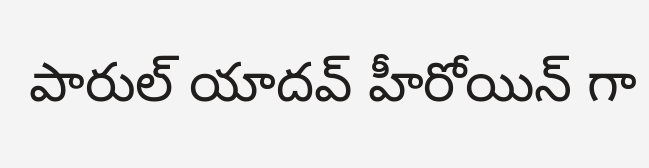పారుల్ యాదవ్ హీరోయిన్ గా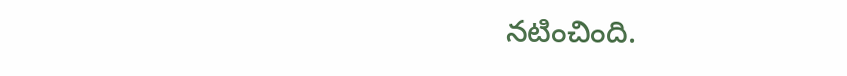నటించింది.